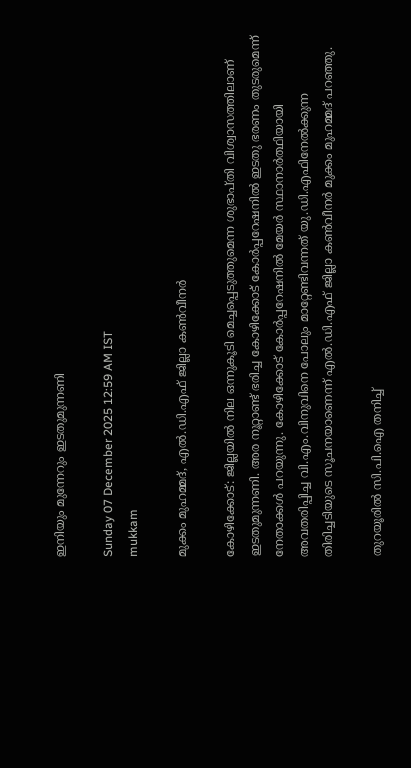ഇനിയും മുന്നേറും ഇടതുമുന്നണി

Sunday 07 December 2025 12:59 AM IST
mukkam

മുക്കം മുഹമ്മദ്, എൽ.ഡി.എഫ് ജില്ലാ കൺവീനർ

കോഴിക്കോട്: ജില്ലയിൽ നില ഒന്നുകൂടി മെച്ചപ്പെടുത്തുമെന്ന ശുഭാപ്തി വിശ്വാസത്തിലാണ് ഇടതുമുന്നണി. അര നൂറ്റാണ്ട് ഭരിച്ച കോഴിക്കോട് കോർപ്പറേഷനിൽ ഇടതു ഭരണം തുടരുമെന്ന് നേതാക്കൾ പറയുന്നു. കോഴിക്കോട് കോർപ്പറേഷനിൽ മേയർ സ്ഥാനാർത്ഥിയായി അവതരിപ്പിച്ച വി.എം.വിനുവിനെ പോലും മാറ്റേണ്ടിവന്നത് യു.ഡി.എഫിനേൽക്കുന്ന തിരിച്ചടിയുടെ സൂചനയാണെന്ന് എൽ.ഡി.എഫ് ജില്ലാ കൺവീനർ മുക്കം മുഹമ്മദ് പറഞ്ഞു.

തുറയൂരിൽ സി.പി.ഐ തനിച്ച്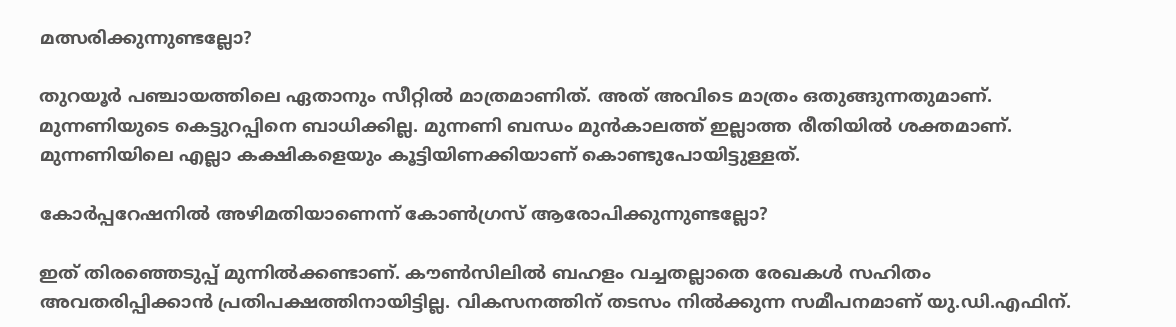മത്സരിക്കുന്നുണ്ടല്ലോ?

തുറയൂർ പഞ്ചായത്തിലെ ഏതാനും സീറ്റിൽ മാത്രമാണിത്. അത് അവിടെ മാത്രം ഒതുങ്ങുന്നതുമാണ്. മുന്നണിയുടെ കെട്ടുറപ്പിനെ ബാധിക്കില്ല. മുന്നണി ബന്ധം മുൻകാലത്ത് ഇല്ലാത്ത രീതിയിൽ ശക്തമാണ്. മുന്നണിയിലെ എല്ലാ കക്ഷികളെയും കൂട്ടിയിണക്കിയാണ് കൊണ്ടുപോയിട്ടുള്ളത്.

കോർപ്പറേഷനിൽ അഴിമതിയാണെന്ന് കോൺഗ്രസ് ആരോപിക്കുന്നുണ്ടല്ലോ?

ഇത് തിരഞ്ഞെടുപ്പ് മുന്നിൽക്കണ്ടാണ്. കൗൺസിലിൽ ബഹളം വച്ചതല്ലാതെ രേഖകൾ സഹിതം അവതരിപ്പിക്കാൻ പ്രതിപക്ഷത്തിനായിട്ടില്ല. വികസനത്തിന് തടസം നിൽക്കുന്ന സമീപനമാണ് യു.ഡി.എഫിന്.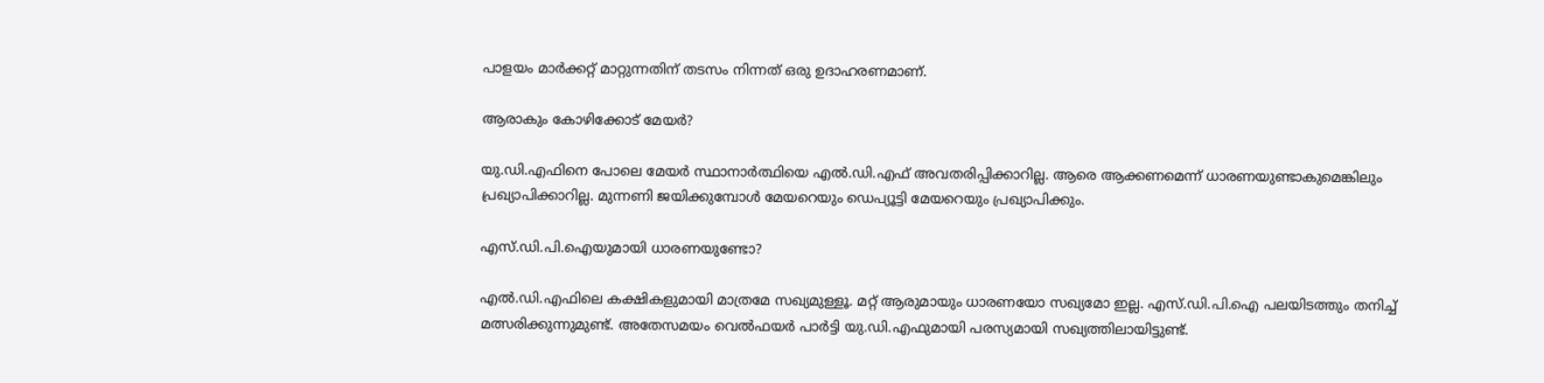പാളയം മാർക്കറ്റ് മാറ്റുന്നതിന് തടസം നിന്നത് ഒരു ഉദാഹരണമാണ്.

ആരാകും കോഴിക്കോട് മേയർ?

യു.ഡി.എഫിനെ പോലെ മേയർ സ്ഥാനാർത്ഥിയെ എൽ.ഡി.എഫ് അവതരിപ്പിക്കാറില്ല. ആരെ ആക്കണമെന്ന് ധാരണയുണ്ടാകുമെങ്കിലും പ്രഖ്യാപിക്കാറില്ല. മുന്നണി ജയിക്കുമ്പോൾ മേയറെയും ഡെപ്യൂട്ടി മേയറെയും പ്രഖ്യാപിക്കും.

എസ്.ഡി.പി.ഐയുമായി ധാരണയുണ്ടോ?

എൽ.ഡി.എഫിലെ കക്ഷികളുമായി മാത്രമേ സഖ്യമുള്ളൂ. മറ്റ് ആരുമായും ധാരണയോ സഖ്യമോ ഇല്ല. എസ്.ഡി.പി.ഐ പലയിടത്തും തനിച്ച് മത്സരിക്കുന്നുമുണ്ട്. അതേസമയം വെൽഫയർ പാർട്ടി യു.ഡി.എഫുമായി പരസ്യമായി സഖ്യത്തിലായിട്ടുണ്ട്.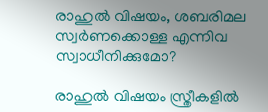രാഹുൽ വിഷയം, ശബരിമല സ്വർണക്കൊള്ള എന്നിവ സ്വാധീനിക്കുമോ?

രാഹുൽ വിഷയം സ്ത്രീകളിൽ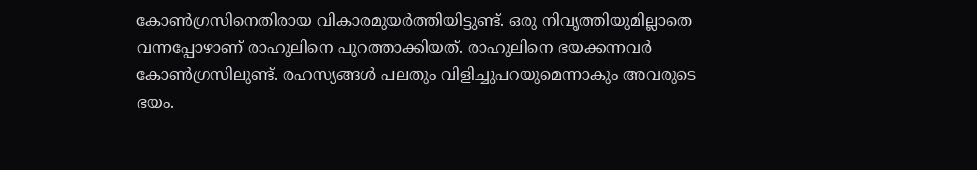കോൺഗ്രസിനെതിരായ വികാരമുയർത്തിയിട്ടുണ്ട്. ഒരു നിവൃത്തിയുമില്ലാതെ വന്നപ്പോഴാണ് രാഹുലിനെ പുറത്താക്കിയത്. രാഹുലിനെ ഭയക്കന്നവർ കോൺഗ്രസിലുണ്ട്. രഹസ്യങ്ങൾ പലതും വിളിച്ചുപറയുമെന്നാകും അവരുടെ ഭയം.